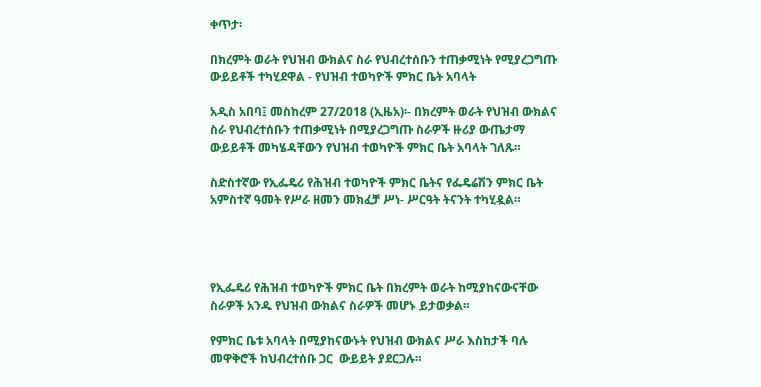ቀጥታ፡

በክረምት ወራት የህዝብ ውክልና ስራ የህብረተሰቡን ተጠቃሚነት የሚያረጋግጡ ውይይቶች ተካሂደዋል - የህዝብ ተወካዮች ምክር ቤት አባላት

አዲስ አበባ፤ መስከረም 27/2018 (ኢዜአ)፡- በክረምት ወራት የህዝብ ውክልና ስራ የህብረተሰቡን ተጠቃሚነት በሚያረጋግጡ ስራዎች ዙሪያ ውጤታማ ውይይቶች መካሄዳቸውን የህዝብ ተወካዮች ምክር ቤት አባላት ገለጹ።

ስድስተኛው የኢፌዴሪ የሕዝብ ተወካዮች ምክር ቤትና የፌዴሬሽን ምክር ቤት አምስተኛ ዓመት የሥራ ዘመን መክፈቻ ሥነ- ሥርዓት ትናንት ተካሂዷል።




የኢፌዴሪ የሕዝብ ተወካዮች ምክር ቤት በክረምት ወራት ከሚያከናውናቸው ስራዎች አንዱ የህዝብ ውክልና ስራዎች መሆኑ ይታወቃል።

የምክር ቤቱ አባላት በሚያከናውኑት የህዝብ ውክልና ሥራ እስከታች ባሉ መዋቅሮች ከህብረተሰቡ ጋር  ውይይት ያደርጋሉ።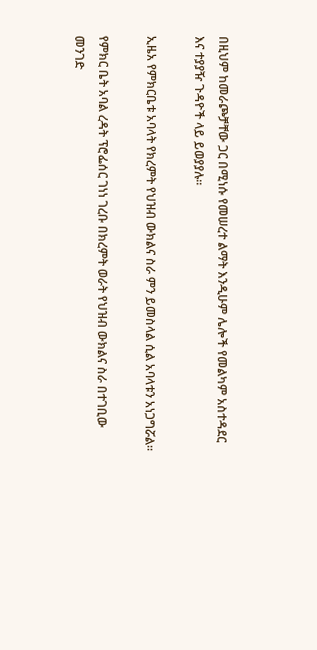በዚህም ከመራጮቻቸው ጋር በሚነሱ የመሠረተ ልማት እንዲሁም ሌሎች የመልካም አስተዳደር እና ተያያዥ ጉዳዮች ላይ ይወያያሉ።

ኢዜአ የምክርቤቱ አባላት የክረምት የህዝብ ውክልና ስራ ምን ይመስላል ሲል አባላቱን አነጋግሯል።

የምክር ቤት አባል ረዳት ፕሮፌሰር ገነነ ገረቡ በክረምት ወራት የህዝብ ውክልና ስራ በተገቢው መንገድ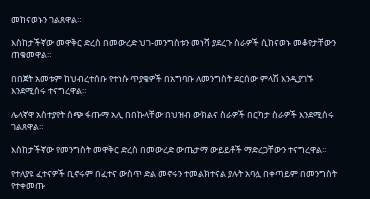መከናወኑን ገልጸዋል።

እስከታችኛው መዋቅር ድረስ በመውረድ ህገ-መንግስቱን መነሻ ያደረጉ ስራዎች ሲከናወኑ መቆየታቸውን ጠቁመዋል።

በበጀት አመቱም ከህብረተሰቡ የተነሱ ጥያቄዎች በአግባቡ ለመንግስት ደርሰው ምላሽ እንዲያገኙ እንደሚሰሩ ተናግረዋል።

ሌላኛዋ አስተያየት ሰጭ ፋጡማ አሊ በበኩላቸው በህዝብ ውክልና ስራዎች በርካታ ስራዎች እንደሚሰሩ ገልጸዋል።

እስከታችኛው የመንግስት መዋቅር ድረስ በመውረድ ውጤታማ ውይይቶች ማድረጋቸውን ተናግረዋል።

የተለያዩ ፈተናዎች ቢኖሩም በፈተና ውስጥ ድል መኖሩን ተመልክተናል ያሉት አባሏ በቀጣይም በመንግስት የተቀመጡ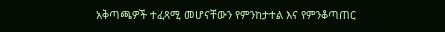አቅጣጫዎች ተፈጻሚ መሆናቸውን የምንከታተል እና የምንቆጣጠር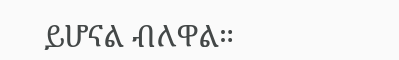ይሆናል ብለዋል።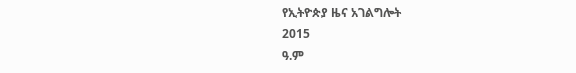የኢትዮጵያ ዜና አገልግሎት
2015
ዓ.ም